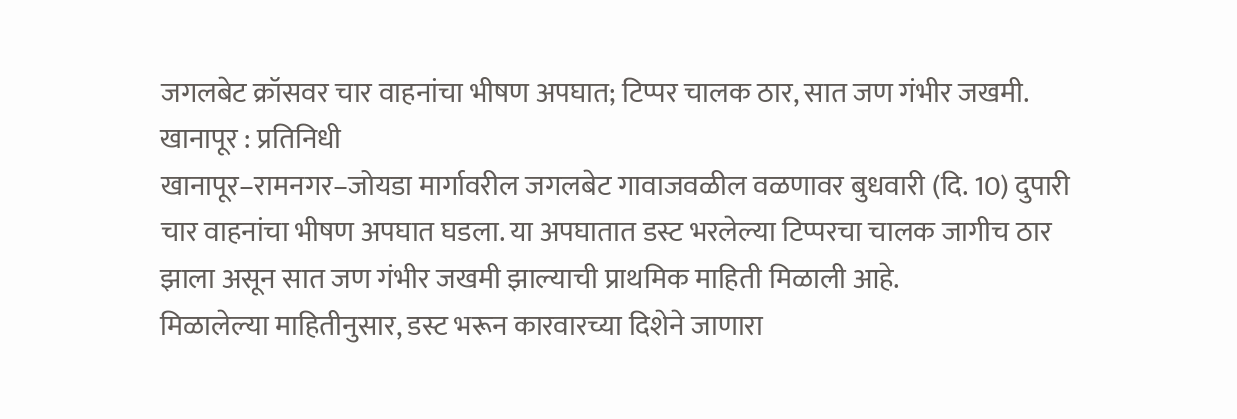जगलबेट क्रॉसवर चार वाहनांचा भीषण अपघात; टिप्पर चालक ठार, सात जण गंभीर जखमी.
खानापूर : प्रतिनिधी
खानापूर–रामनगर–जोयडा मार्गावरील जगलबेट गावाजवळील वळणावर बुधवारी (दि. 10) दुपारी चार वाहनांचा भीषण अपघात घडला. या अपघातात डस्ट भरलेल्या टिप्परचा चालक जागीच ठार झाला असून सात जण गंभीर जखमी झाल्याची प्राथमिक माहिती मिळाली आहे.
मिळालेल्या माहितीनुसार, डस्ट भरून कारवारच्या दिशेने जाणारा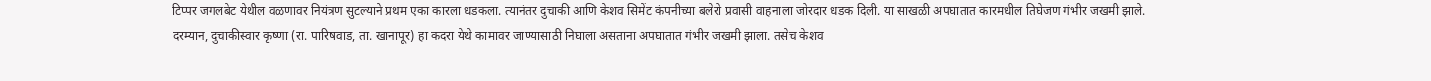टिप्पर जगलबेट येथील वळणावर नियंत्रण सुटल्याने प्रथम एका कारला धडकला. त्यानंतर दुचाकी आणि केशव सिमेंट कंपनीच्या बलेरो प्रवासी वाहनाला जोरदार धडक दिली. या साखळी अपघातात कारमधील तिघेजण गंभीर जखमी झाले.
दरम्यान, दुचाकीस्वार कृष्णा (रा. पारिषवाड, ता. खानापूर) हा कदरा येथे कामावर जाण्यासाठी निघाला असताना अपघातात गंभीर जखमी झाला. तसेच केशव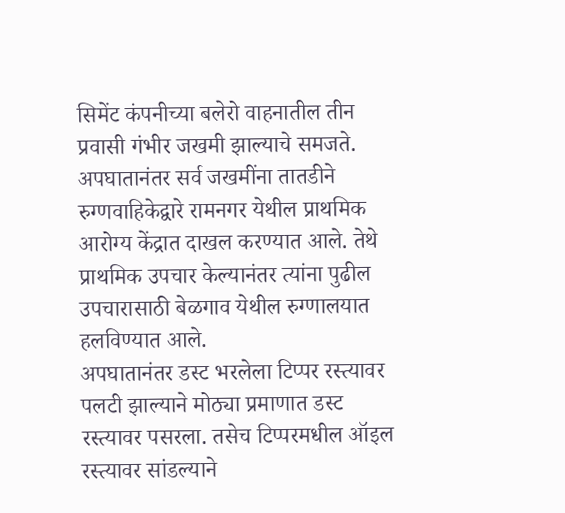सिमेंट कंपनीच्या बलेरो वाहनातील तीन प्रवासी गंभीर जखमी झाल्याचे समजते.
अपघातानंतर सर्व जखमींना तातडीने रुग्णवाहिकेद्वारे रामनगर येथील प्राथमिक आरोग्य केंद्रात दाखल करण्यात आले. तेथे प्राथमिक उपचार केल्यानंतर त्यांना पुढील उपचारासाठी बेळगाव येथील रुग्णालयात हलविण्यात आले.
अपघातानंतर डस्ट भरलेला टिप्पर रस्त्यावर पलटी झाल्याने मोठ्या प्रमाणात डस्ट रस्त्यावर पसरला. तसेच टिप्परमधील ऑइल रस्त्यावर सांडल्याने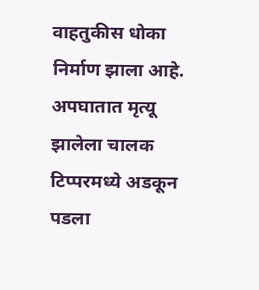वाहतुकीस धोका निर्माण झाला आहे. अपघातात मृत्यू झालेला चालक टिप्परमध्ये अडकून पडला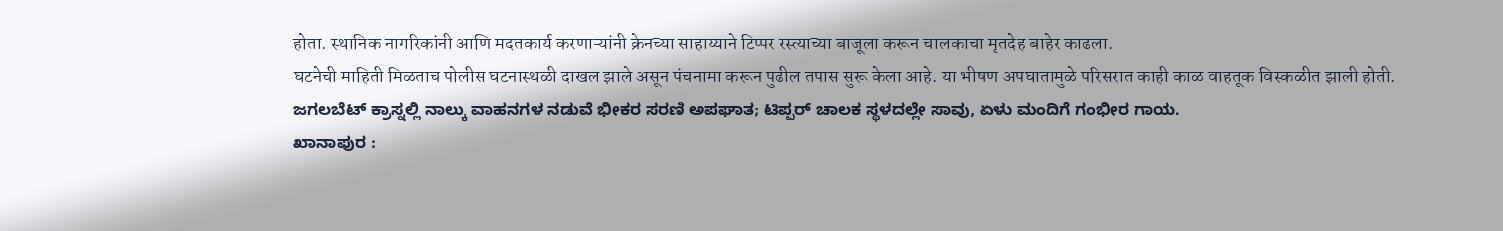होता. स्थानिक नागरिकांनी आणि मदतकार्य करणाऱ्यांनी क्रेनच्या साहाय्याने टिप्पर रस्त्याच्या बाजूला करून चालकाचा मृतदेह बाहेर काढला.
घटनेची माहिती मिळताच पोलीस घटनास्थळी दाखल झाले असून पंचनामा करून पुढील तपास सुरू केला आहे. या भीषण अपघातामुळे परिसरात काही काळ वाहतूक विस्कळीत झाली होती.
ಜಗಲಬೆಟ್ ಕ್ರಾಸ್ನಲ್ಲಿ ನಾಲ್ಕು ವಾಹನಗಳ ನಡುವೆ ಭೀಕರ ಸರಣಿ ಅಪಘಾತ; ಟಿಪ್ಪರ್ ಚಾಲಕ ಸ್ಥಳದಲ್ಲೇ ಸಾವು, ಏಳು ಮಂದಿಗೆ ಗಂಭೀರ ಗಾಯ.
ಖಾನಾಪುರ :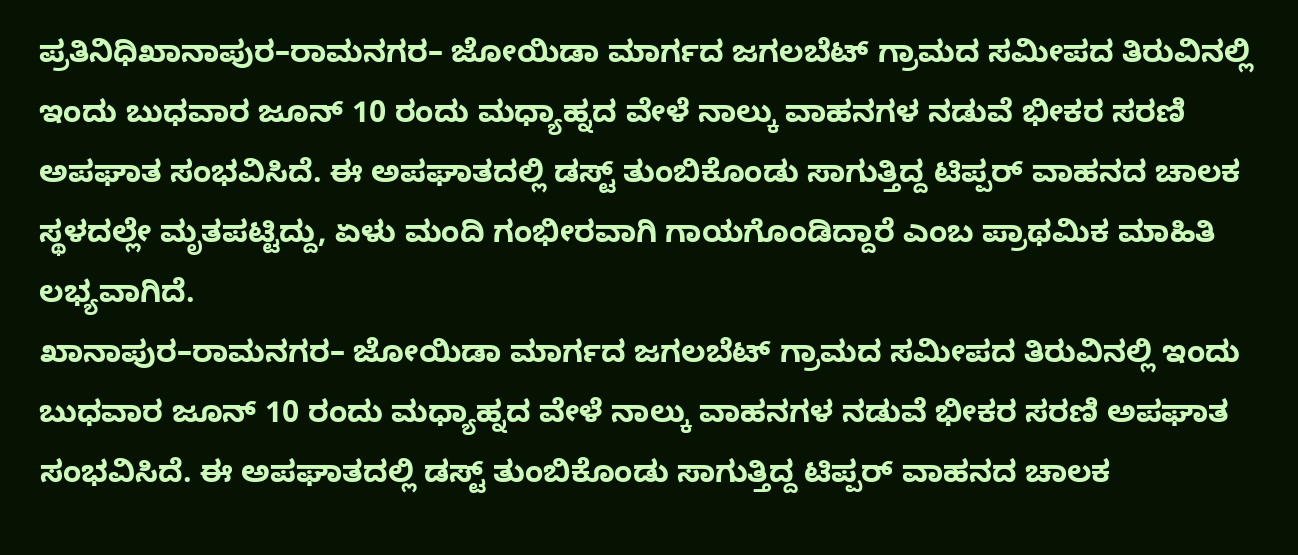ಪ್ರತಿನಿಧಿಖಾನಾಪುರ–ರಾಮನಗರ– ಜೋಯಿಡಾ ಮಾರ್ಗದ ಜಗಲಬೆಟ್ ಗ್ರಾಮದ ಸಮೀಪದ ತಿರುವಿನಲ್ಲಿ ಇಂದು ಬುಧವಾರ ಜೂನ್ 10 ರಂದು ಮಧ್ಯಾಹ್ನದ ವೇಳೆ ನಾಲ್ಕು ವಾಹನಗಳ ನಡುವೆ ಭೀಕರ ಸರಣಿ ಅಪಘಾತ ಸಂಭವಿಸಿದೆ. ಈ ಅಪಘಾತದಲ್ಲಿ ಡಸ್ಟ್ ತುಂಬಿಕೊಂಡು ಸಾಗುತ್ತಿದ್ದ ಟಿಪ್ಪರ್ ವಾಹನದ ಚಾಲಕ ಸ್ಥಳದಲ್ಲೇ ಮೃತಪಟ್ಟಿದ್ದು, ಏಳು ಮಂದಿ ಗಂಭೀರವಾಗಿ ಗಾಯಗೊಂಡಿದ್ದಾರೆ ಎಂಬ ಪ್ರಾಥಮಿಕ ಮಾಹಿತಿ ಲಭ್ಯವಾಗಿದೆ.
ಖಾನಾಪುರ–ರಾಮನಗರ– ಜೋಯಿಡಾ ಮಾರ್ಗದ ಜಗಲಬೆಟ್ ಗ್ರಾಮದ ಸಮೀಪದ ತಿರುವಿನಲ್ಲಿ ಇಂದು ಬುಧವಾರ ಜೂನ್ 10 ರಂದು ಮಧ್ಯಾಹ್ನದ ವೇಳೆ ನಾಲ್ಕು ವಾಹನಗಳ ನಡುವೆ ಭೀಕರ ಸರಣಿ ಅಪಘಾತ ಸಂಭವಿಸಿದೆ. ಈ ಅಪಘಾತದಲ್ಲಿ ಡಸ್ಟ್ ತುಂಬಿಕೊಂಡು ಸಾಗುತ್ತಿದ್ದ ಟಿಪ್ಪರ್ ವಾಹನದ ಚಾಲಕ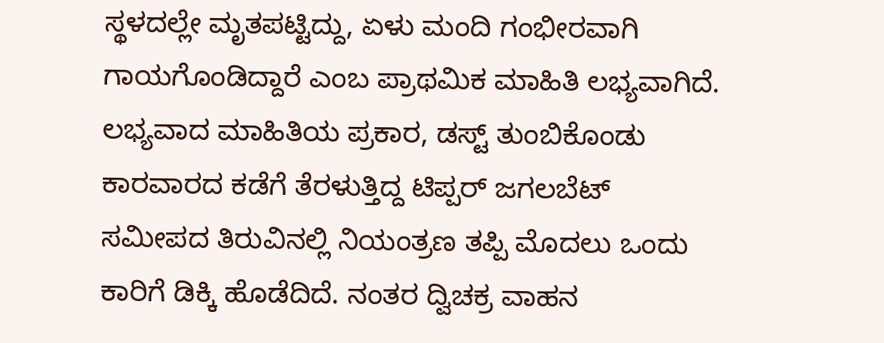ಸ್ಥಳದಲ್ಲೇ ಮೃತಪಟ್ಟಿದ್ದು, ಏಳು ಮಂದಿ ಗಂಭೀರವಾಗಿ ಗಾಯಗೊಂಡಿದ್ದಾರೆ ಎಂಬ ಪ್ರಾಥಮಿಕ ಮಾಹಿತಿ ಲಭ್ಯವಾಗಿದೆ.
ಲಭ್ಯವಾದ ಮಾಹಿತಿಯ ಪ್ರಕಾರ, ಡಸ್ಟ್ ತುಂಬಿಕೊಂಡು ಕಾರವಾರದ ಕಡೆಗೆ ತೆರಳುತ್ತಿದ್ದ ಟಿಪ್ಪರ್ ಜಗಲಬೆಟ್ ಸಮೀಪದ ತಿರುವಿನಲ್ಲಿ ನಿಯಂತ್ರಣ ತಪ್ಪಿ ಮೊದಲು ಒಂದು ಕಾರಿಗೆ ಡಿಕ್ಕಿ ಹೊಡೆದಿದೆ. ನಂತರ ದ್ವಿಚಕ್ರ ವಾಹನ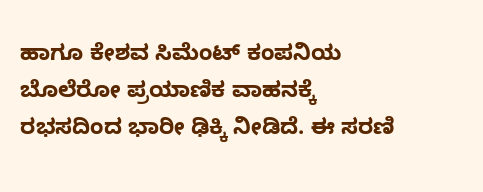ಹಾಗೂ ಕೇಶವ ಸಿಮೆಂಟ್ ಕಂಪನಿಯ ಬೊಲೆರೋ ಪ್ರಯಾಣಿಕ ವಾಹನಕ್ಕೆ ರಭಸದಿಂದ ಭಾರೀ ಢಿಕ್ಕಿ ನೀಡಿದೆ. ಈ ಸರಣಿ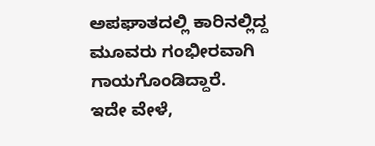ಅಪಘಾತದಲ್ಲಿ ಕಾರಿನಲ್ಲಿದ್ದ ಮೂವರು ಗಂಭೀರವಾಗಿ ಗಾಯಗೊಂಡಿದ್ದಾರೆ.
ಇದೇ ವೇಳೆ,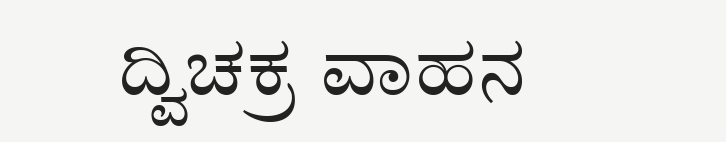ದ್ವಿಚಕ್ರ ವಾಹನ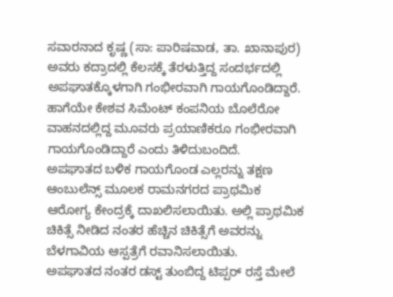ಸವಾರನಾದ ಕೃಷ್ಣ (ಸಾ: ಪಾರಿಷವಾಡ, ತಾ. ಖಾನಾಪುರ) ಅವರು ಕದ್ರಾದಲ್ಲಿ ಕೆಲಸಕ್ಕೆ ತೆರಳುತ್ತಿದ್ದ ಸಂದರ್ಭದಲ್ಲಿ ಅಪಘಾತಕ್ಕೊಳಗಾಗಿ ಗಂಭೀರವಾಗಿ ಗಾಯಗೊಂಡಿದ್ದಾರೆ. ಹಾಗೆಯೇ ಕೇಶವ ಸಿಮೆಂಟ್ ಕಂಪನಿಯ ಬೊಲೆರೋ ವಾಹನದಲ್ಲಿದ್ದ ಮೂವರು ಪ್ರಯಾಣಿಕರೂ ಗಂಭೀರವಾಗಿ ಗಾಯಗೊಂಡಿದ್ದಾರೆ ಎಂದು ತಿಳಿದುಬಂದಿದೆ.
ಅಪಘಾತದ ಬಳಿಕ ಗಾಯಗೊಂಡ ಎಲ್ಲರನ್ನು ತಕ್ಷಣ ಆಂಬುಲೆನ್ಸ್ ಮೂಲಕ ರಾಮನಗರದ ಪ್ರಾಥಮಿಕ ಆರೋಗ್ಯ ಕೇಂದ್ರಕ್ಕೆ ದಾಖಲಿಸಲಾಯಿತು. ಅಲ್ಲಿ ಪ್ರಾಥಮಿಕ ಚಿಕಿತ್ಸೆ ನೀಡಿದ ನಂತರ ಹೆಚ್ಚಿನ ಚಿಕಿತ್ಸೆಗೆ ಅವರನ್ನು ಬೆಳಗಾವಿಯ ಆಸ್ಪತ್ರೆಗೆ ರವಾನಿಸಲಾಯಿತು.
ಅಪಘಾತದ ನಂತರ ಡಸ್ಟ್ ತುಂಬಿದ್ದ ಟಿಪ್ಪರ್ ರಸ್ತೆ ಮೇಲೆ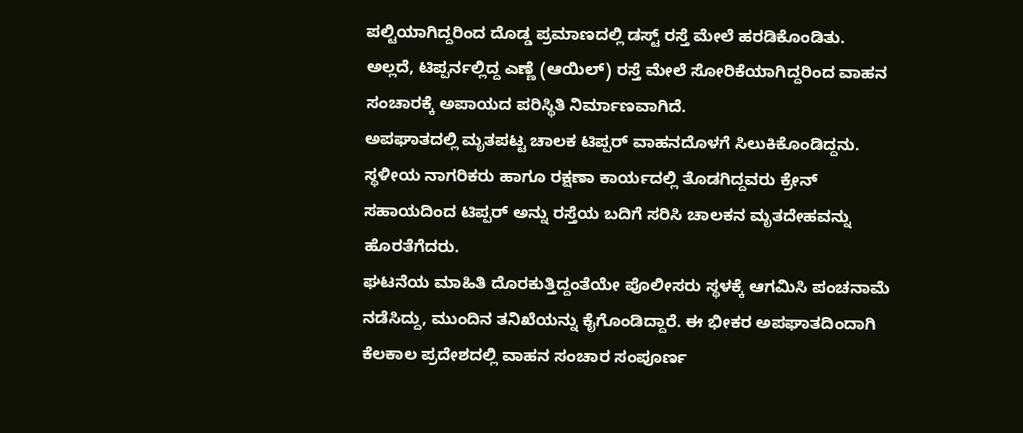ಪಲ್ಟಿಯಾಗಿದ್ದರಿಂದ ದೊಡ್ಡ ಪ್ರಮಾಣದಲ್ಲಿ ಡಸ್ಟ್ ರಸ್ತೆ ಮೇಲೆ ಹರಡಿಕೊಂಡಿತು. ಅಲ್ಲದೆ, ಟಿಪ್ಪರ್ನಲ್ಲಿದ್ದ ಎಣ್ಣೆ (ಆಯಿಲ್) ರಸ್ತೆ ಮೇಲೆ ಸೋರಿಕೆಯಾಗಿದ್ದರಿಂದ ವಾಹನ ಸಂಚಾರಕ್ಕೆ ಅಪಾಯದ ಪರಿಸ್ಥಿತಿ ನಿರ್ಮಾಣವಾಗಿದೆ.
ಅಪಘಾತದಲ್ಲಿ ಮೃತಪಟ್ಟ ಚಾಲಕ ಟಿಪ್ಪರ್ ವಾಹನದೊಳಗೆ ಸಿಲುಕಿಕೊಂಡಿದ್ದನು. ಸ್ಥಳೀಯ ನಾಗರಿಕರು ಹಾಗೂ ರಕ್ಷಣಾ ಕಾರ್ಯದಲ್ಲಿ ತೊಡಗಿದ್ದವರು ಕ್ರೇನ್ ಸಹಾಯದಿಂದ ಟಿಪ್ಪರ್ ಅನ್ನು ರಸ್ತೆಯ ಬದಿಗೆ ಸರಿಸಿ ಚಾಲಕನ ಮೃತದೇಹವನ್ನು ಹೊರತೆಗೆದರು.
ಘಟನೆಯ ಮಾಹಿತಿ ದೊರಕುತ್ತಿದ್ದಂತೆಯೇ ಪೊಲೀಸರು ಸ್ಥಳಕ್ಕೆ ಆಗಮಿಸಿ ಪಂಚನಾಮೆ ನಡೆಸಿದ್ದು, ಮುಂದಿನ ತನಿಖೆಯನ್ನು ಕೈಗೊಂಡಿದ್ದಾರೆ. ಈ ಭೀಕರ ಅಪಘಾತದಿಂದಾಗಿ ಕೆಲಕಾಲ ಪ್ರದೇಶದಲ್ಲಿ ವಾಹನ ಸಂಚಾರ ಸಂಪೂರ್ಣ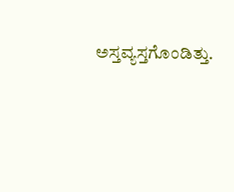ಅಸ್ತವ್ಯಸ್ತಗೊಂಡಿತ್ತು.